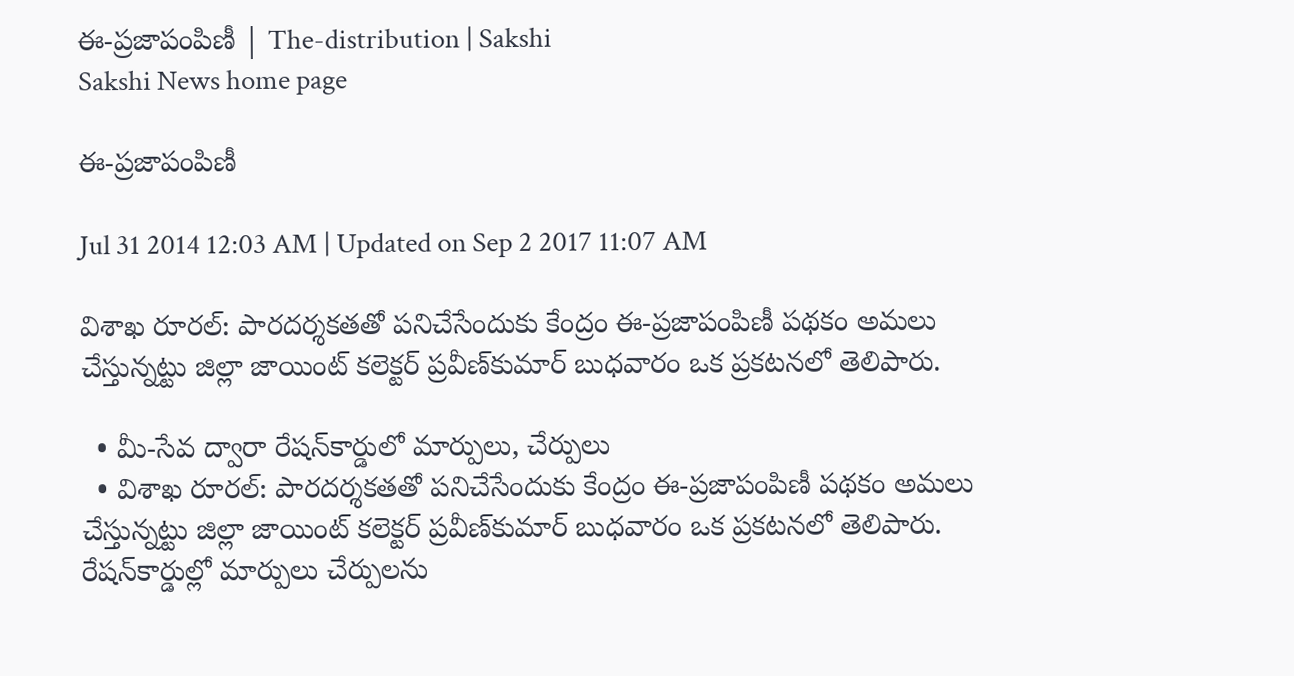ఈ-ప్రజాపంపిణీ | The-distribution | Sakshi
Sakshi News home page

ఈ-ప్రజాపంపిణీ

Jul 31 2014 12:03 AM | Updated on Sep 2 2017 11:07 AM

విశాఖ రూరల్: పారదర్శకతతో పనిచేసేందుకు కేంద్రం ఈ-ప్రజాపంపిణీ పథకం అమలు చేస్తున్నట్టు జిల్లా జాయింట్ కలెక్టర్ ప్రవీణ్‌కుమార్ బుధవారం ఒక ప్రకటనలో తెలిపారు.

  • మీ-సేవ ద్వారా రేషన్‌కార్డులో మార్పులు, చేర్పులు
  • విశాఖ రూరల్: పారదర్శకతతో పనిచేసేందుకు కేంద్రం ఈ-ప్రజాపంపిణీ పథకం అమలు చేస్తున్నట్టు జిల్లా జాయింట్ కలెక్టర్ ప్రవీణ్‌కుమార్ బుధవారం ఒక ప్రకటనలో తెలిపారు. రేషన్‌కార్డుల్లో మార్పులు చేర్పులను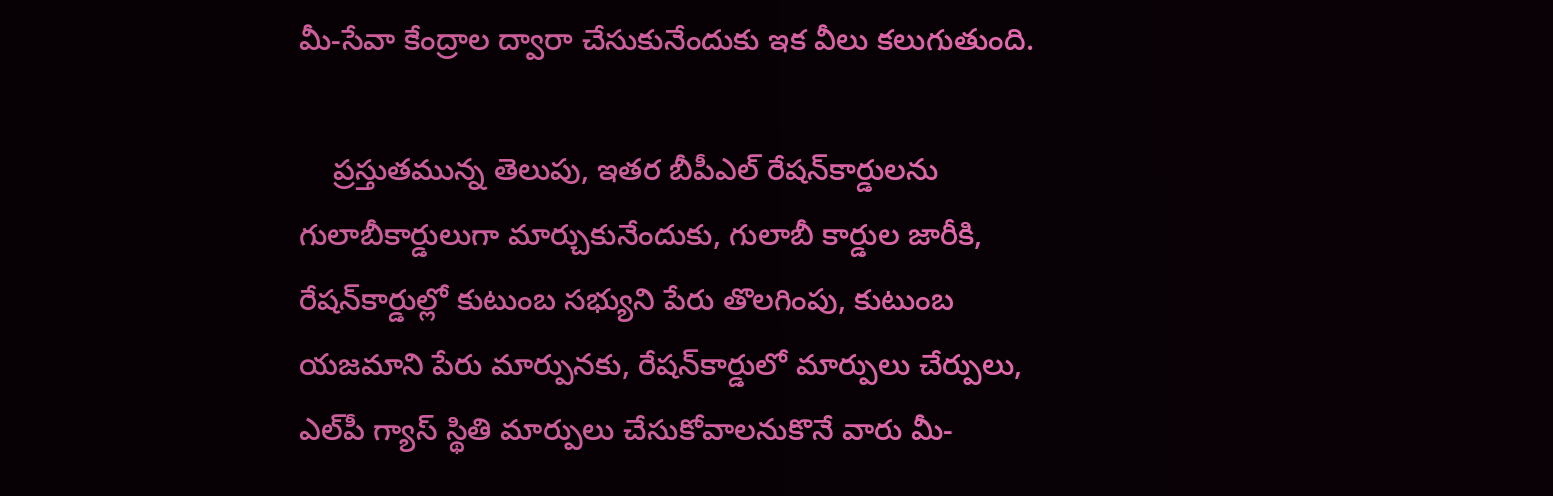మీ-సేవా కేంద్రాల ద్వారా చేసుకునేందుకు ఇక వీలు కలుగుతుంది.

    ప్రస్తుతమున్న తెలుపు, ఇతర బీపీఎల్ రేషన్‌కార్డులను గులాబీకార్డులుగా మార్చుకునేందుకు, గులాబీ కార్డుల జారీకి, రేషన్‌కార్డుల్లో కుటుంబ సభ్యుని పేరు తొలగింపు, కుటుంబ యజమాని పేరు మార్పునకు, రేషన్‌కార్డులో మార్పులు చేర్పులు, ఎల్‌పీ గ్యాస్ స్థితి మార్పులు చేసుకోవాలనుకొనే వారు మీ-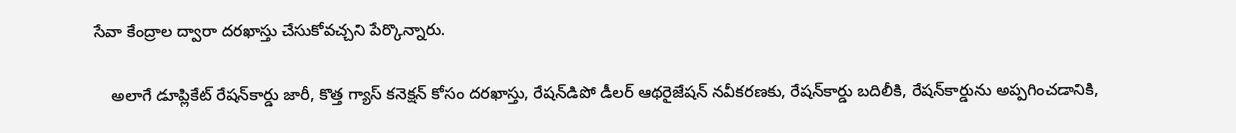సేవా కేంద్రాల ద్వారా దరఖాస్తు చేసుకోవచ్చని పేర్కొన్నారు.

    అలాగే డూప్లికేట్ రేషన్‌కార్డు జారీ, కొత్త గ్యాస్ కనెక్షన్ కోసం దరఖాస్తు, రేషన్‌డిపో డీలర్ ఆథరైజేషన్ నవీకరణకు, రేషన్‌కార్డు బదిలీకి, రేషన్‌కార్డును అప్పగించడానికి,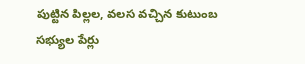పుట్టిన పిల్లల, వలస వచ్చిన కుటుంబ సభ్యుల పేర్లు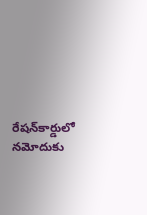రేషన్‌కార్డులో నమోదుకు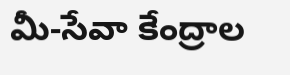మీ-సేవా కేంద్రాల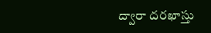ద్వారా దరఖాస్తు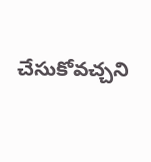చేసుకోవచ్చని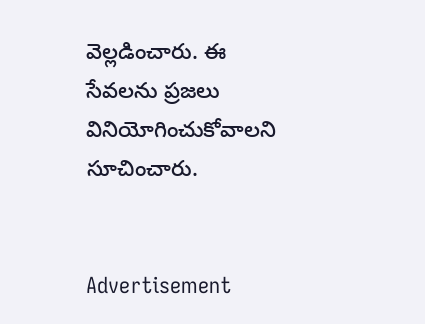వెల్లడించారు. ఈ సేవలను ప్రజలు వినియోగించుకోవాలని సూచించారు.


Advertisement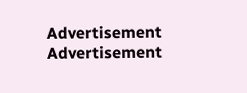Advertisement
Advertisement